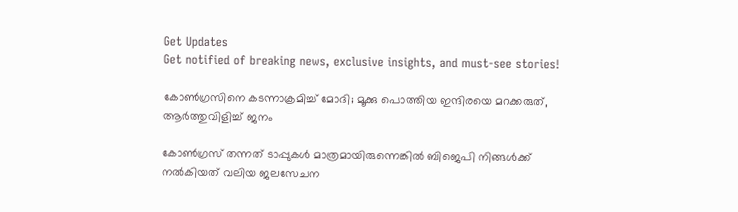Get Updates
Get notified of breaking news, exclusive insights, and must-see stories!

കോണ്‍ഗ്രസിനെ കടന്നാക്രമിച്ച് മോദി; മൂക്കു പൊത്തിയ ഇന്ദിരയെ മറക്കരുത്, ആര്‍ത്തുവിളിച്ച് ജനം

കോണ്‍ഗ്രസ് തന്നത് ടാപ്പുകള്‍ മാത്രമായിരുന്നെങ്കില്‍ ബിജെപി നിങ്ങള്‍ക്ക് നല്‍കിയത് വലിയ ജലസേചന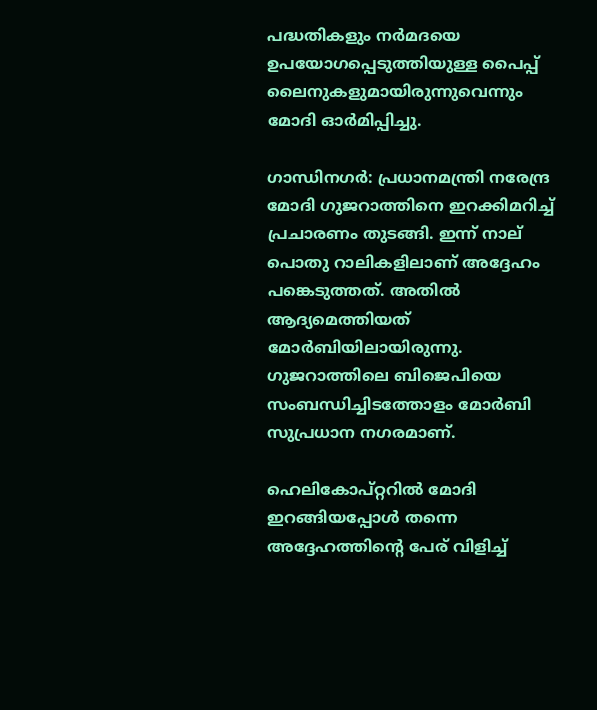പദ്ധതികളും നര്‍മദയെ ഉപയോഗപ്പെടുത്തിയുള്ള പൈപ്പ് ലൈനുകളുമായിരുന്നുവെന്നും മോദി ഓര്‍മിപ്പിച്ചു.

ഗാന്ധിനഗര്‍: പ്രധാനമന്ത്രി നരേന്ദ്ര മോദി ഗുജറാത്തിനെ ഇറക്കിമറിച്ച് പ്രചാരണം തുടങ്ങി. ഇന്ന് നാല് പൊതു റാലികളിലാണ് അദ്ദേഹം പങ്കെടുത്തത്. അതില്‍ ആദ്യമെത്തിയത് മോര്‍ബിയിലായിരുന്നു. ഗുജറാത്തിലെ ബിജെപിയെ സംബന്ധിച്ചിടത്തോളം മോര്‍ബി സുപ്രധാന നഗരമാണ്.

ഹെലികോപ്റ്ററില്‍ മോദി ഇറങ്ങിയപ്പോള്‍ തന്നെ അദ്ദേഹത്തിന്റെ പേര് വിളിച്ച്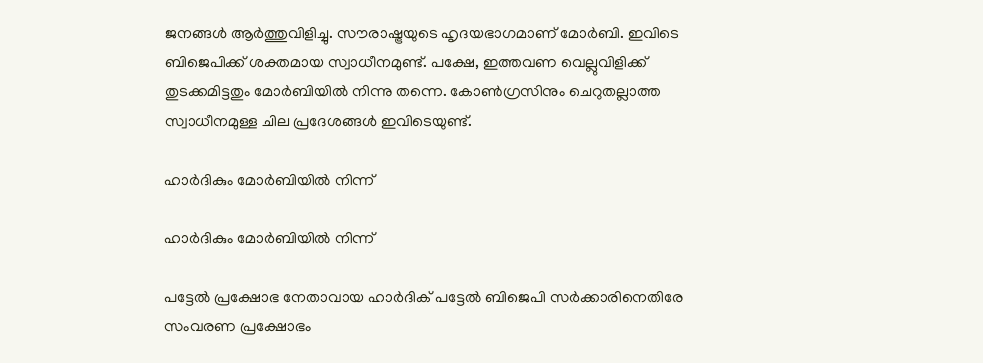ജനങ്ങള്‍ ആര്‍ത്തുവിളിച്ചു. സൗരാഷ്ട്രയുടെ ഹൃദയഭാഗമാണ് മോര്‍ബി. ഇവിടെ ബിജെപിക്ക് ശക്തമായ സ്വാധീനമുണ്ട്. പക്ഷേ, ഇത്തവണ വെല്ലുവിളിക്ക് തുടക്കമിട്ടതും മോര്‍ബിയില്‍ നിന്നു തന്നെ. കോണ്‍ഗ്രസിനും ചെറുതല്ലാത്ത സ്വാധീനമുള്ള ചില പ്രദേശങ്ങള്‍ ഇവിടെയുണ്ട്.

ഹാര്‍ദികും മോര്‍ബിയില്‍ നിന്ന്

ഹാര്‍ദികും മോര്‍ബിയില്‍ നിന്ന്

പട്ടേല്‍ പ്രക്ഷോഭ നേതാവായ ഹാര്‍ദിക് പട്ടേല്‍ ബിജെപി സര്‍ക്കാരിനെതിരേ സംവരണ പ്രക്ഷോഭം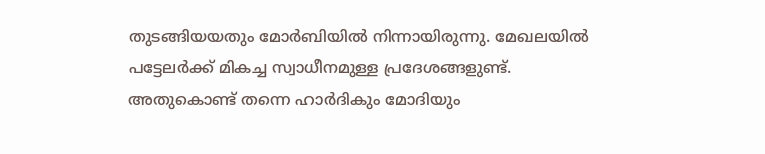തുടങ്ങിയയതും മോര്‍ബിയില്‍ നിന്നായിരുന്നു. മേഖലയില്‍ പട്ടേലര്‍ക്ക് മികച്ച സ്വാധീനമുള്ള പ്രദേശങ്ങളുണ്ട്. അതുകൊണ്ട് തന്നെ ഹാര്‍ദികും മോദിയും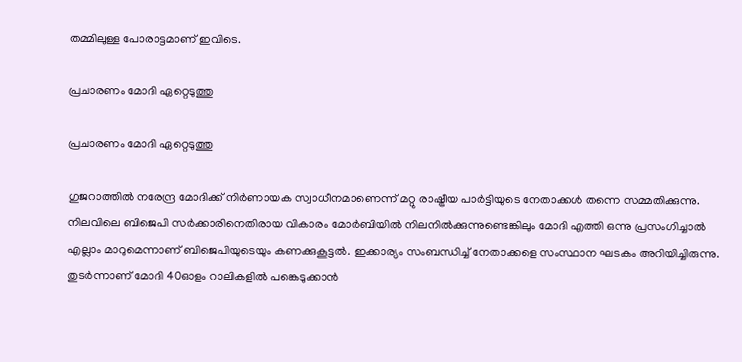തമ്മിലുള്ള പോരാട്ടമാണ് ഇവിടെ.

പ്രചാരണം മോദി ഏറ്റെടുത്തു

പ്രചാരണം മോദി ഏറ്റെടുത്തു

ഗുജറാത്തില്‍ നരേന്ദ്ര മോദിക്ക് നിര്‍ണായക സ്വാധീനമാണെന്ന് മറ്റു രാഷ്ട്രീയ പാര്‍ട്ടിയുടെ നേതാക്കള്‍ തന്നെ സമ്മതിക്കുന്നു. നിലവിലെ ബിജെപി സര്‍ക്കാരിനെതിരായ വികാരം മോര്‍ബിയില്‍ നിലനില്‍ക്കുന്നുണ്ടെങ്കിലും മോദി എത്തി ഒന്നു പ്രസംഗിച്ചാല്‍ എല്ലാം മാറുമെന്നാണ് ബിജെപിയുടെയും കണക്കുകൂട്ടല്‍. ഇക്കാര്യം സംബന്ധിച്ച് നേതാക്കളെ സംസ്ഥാന ഘടകം അറിയിച്ചിരുന്നു. തുടര്‍ന്നാണ് മോദി 40ഓളം റാലികളില്‍ പങ്കെടുക്കാന്‍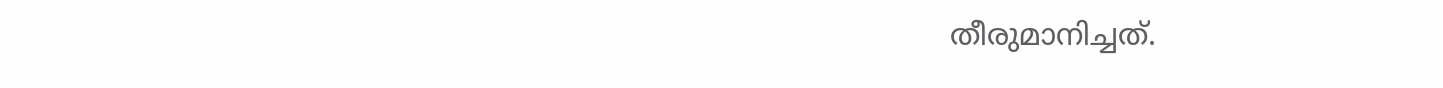തീരുമാനിച്ചത്.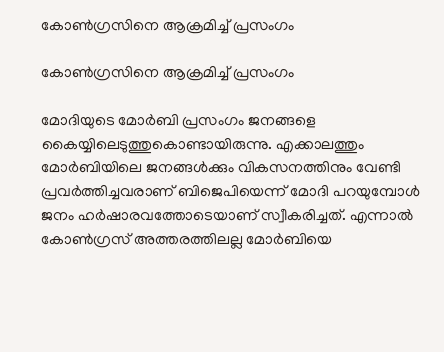കോണ്‍ഗ്രസിനെ ആക്രമിച്ച് പ്രസംഗം

കോണ്‍ഗ്രസിനെ ആക്രമിച്ച് പ്രസംഗം

മോദിയുടെ മോര്‍ബി പ്രസംഗം ജനങ്ങളെ കൈയ്യിലെടുത്തുകൊണ്ടായിരുന്നു. എക്കാലത്തും മോര്‍ബിയിലെ ജനങ്ങള്‍ക്കും വികസനത്തിനും വേണ്ടി പ്രവര്‍ത്തിച്ചവരാണ് ബിജെപിയെന്ന് മോദി പറയുമ്പോള്‍ ജനം ഹര്‍ഷാരവത്തോടെയാണ് സ്വീകരിച്ചത്. എന്നാല്‍ കോണ്‍ഗ്രസ് അത്തരത്തിലല്ല മോര്‍ബിയെ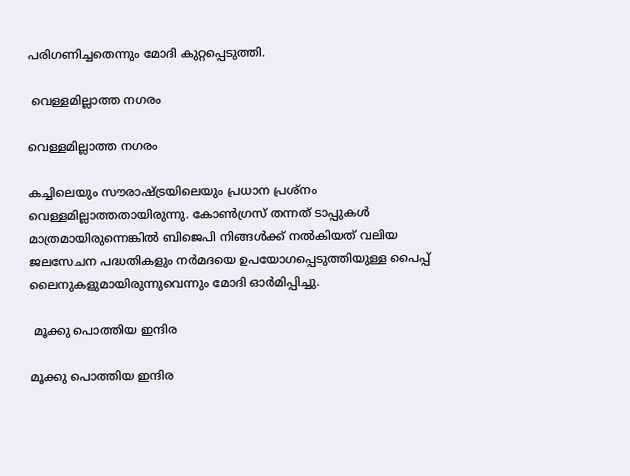പരിഗണിച്ചതെന്നും മോദി കുറ്റപ്പെടുത്തി.

 വെള്ളമില്ലാത്ത നഗരം

വെള്ളമില്ലാത്ത നഗരം

കച്ചിലെയും സൗരാഷ്ട്രയിലെയും പ്രധാന പ്രശ്‌നം വെള്ളമില്ലാത്തതായിരുന്നു. കോണ്‍ഗ്രസ് തന്നത് ടാപ്പുകള്‍ മാത്രമായിരുന്നെങ്കില്‍ ബിജെപി നിങ്ങള്‍ക്ക് നല്‍കിയത് വലിയ ജലസേചന പദ്ധതികളും നര്‍മദയെ ഉപയോഗപ്പെടുത്തിയുള്ള പൈപ്പ് ലൈനുകളുമായിരുന്നുവെന്നും മോദി ഓര്‍മിപ്പിച്ചു.

 മൂക്കു പൊത്തിയ ഇന്ദിര

മൂക്കു പൊത്തിയ ഇന്ദിര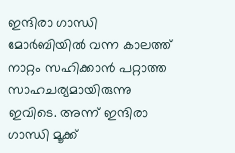ഇന്ദിരാ ഗാന്ധി മോര്‍ബിയില്‍ വന്ന കാലത്ത് നാറ്റം സഹിക്കാന്‍ പറ്റാത്ത സാഹചര്യമായിരുന്നു ഇവിടെ. അന്ന് ഇന്ദിരാ ഗാന്ധി മൂക്ക്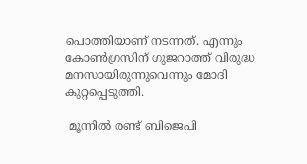പൊത്തിയാണ് നടന്നത്. എന്നും കോണ്‍ഗ്രസിന് ഗുജറാത്ത് വിരുദ്ധ മനസായിരുന്നുവെന്നും മോദി കുറ്റപ്പെടുത്തി.

 മൂന്നില്‍ രണ്ട് ബിജെപി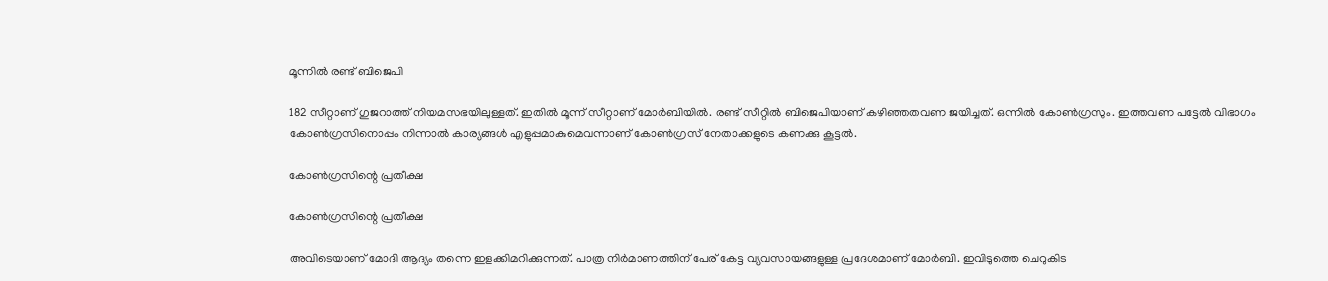മൂന്നില്‍ രണ്ട് ബിജെപി

182 സീറ്റാണ് ഗുജറാത്ത് നിയമസഭയിലുള്ളത്. ഇതില്‍ മൂന്ന് സീറ്റാണ് മോര്‍ബിയില്‍. രണ്ട് സീറ്റില്‍ ബിജെപിയാണ് കഴിഞ്ഞതവണ ജയിച്ചത്. ഒന്നില്‍ കോണ്‍ഗ്രസും. ഇത്തവണ പട്ടേല്‍ വിഭാഗം കോണ്‍ഗ്രസിനൊപ്പം നിന്നാല്‍ കാര്യങ്ങള്‍ എളുപ്പമാകുമെവന്നാണ് കോണ്‍ഗ്രസ് നേതാക്കളുടെ കണക്കു കൂട്ടല്‍.

കോണ്‍ഗ്രസിന്റെ പ്രതീക്ഷ

കോണ്‍ഗ്രസിന്റെ പ്രതീക്ഷ

അവിടെയാണ് മോദി ആദ്യം തന്നെ ഇളക്കിമറിക്കുന്നത്. പാത്ര നിര്‍മാണത്തിന് പേര് കേട്ട വ്യവസായങ്ങളുള്ള പ്രദേശമാണ് മോര്‍ബി. ഇവിടുത്തെ ചെറുകിട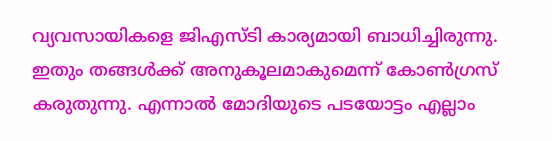വ്യവസായികളെ ജിഎസ്ടി കാര്യമായി ബാധിച്ചിരുന്നു. ഇതും തങ്ങള്‍ക്ക് അനുകൂലമാകുമെന്ന് കോണ്‍ഗ്രസ് കരുതുന്നു. എന്നാല്‍ മോദിയുടെ പടയോട്ടം എല്ലാം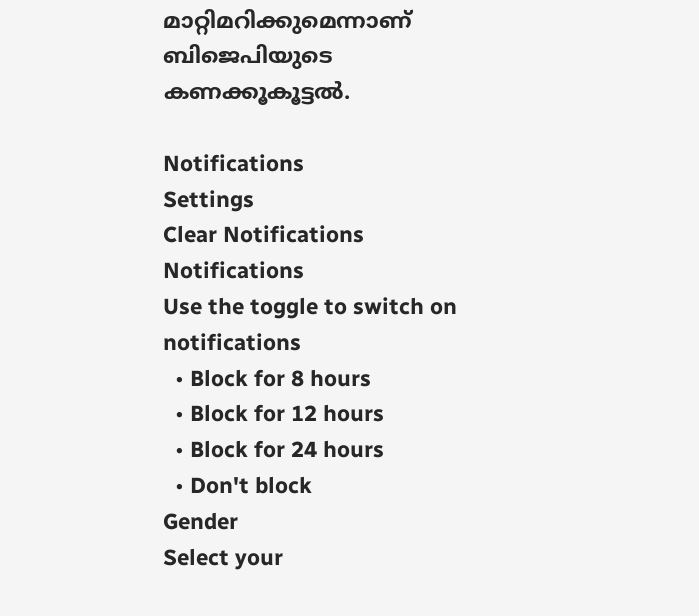മാറ്റിമറിക്കുമെന്നാണ് ബിജെപിയുടെ കണക്കൂകൂട്ടല്‍.

Notifications
Settings
Clear Notifications
Notifications
Use the toggle to switch on notifications
  • Block for 8 hours
  • Block for 12 hours
  • Block for 24 hours
  • Don't block
Gender
Select your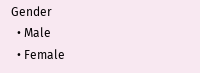Gender
  • Male
  • Female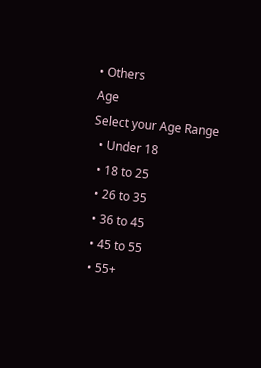• Others
Age
Select your Age Range
  • Under 18
  • 18 to 25
  • 26 to 35
  • 36 to 45
  • 45 to 55
  • 55+